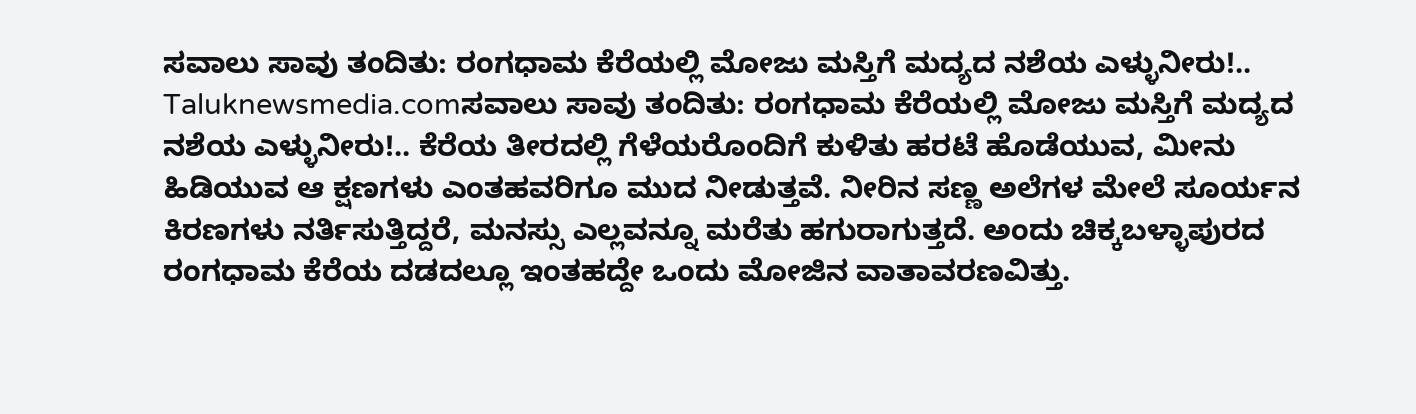ಸವಾಲು ಸಾವು ತಂದಿತು: ರಂಗಧಾಮ ಕೆರೆಯಲ್ಲಿ ಮೋಜು ಮಸ್ತಿಗೆ ಮದ್ಯದ ನಶೆಯ ಎಳ್ಳುನೀರು!..
Taluknewsmedia.comಸವಾಲು ಸಾವು ತಂದಿತು: ರಂಗಧಾಮ ಕೆರೆಯಲ್ಲಿ ಮೋಜು ಮಸ್ತಿಗೆ ಮದ್ಯದ ನಶೆಯ ಎಳ್ಳುನೀರು!.. ಕೆರೆಯ ತೀರದಲ್ಲಿ ಗೆಳೆಯರೊಂದಿಗೆ ಕುಳಿತು ಹರಟೆ ಹೊಡೆಯುವ, ಮೀನು ಹಿಡಿಯುವ ಆ ಕ್ಷಣಗಳು ಎಂತಹವರಿಗೂ ಮುದ ನೀಡುತ್ತವೆ. ನೀರಿನ ಸಣ್ಣ ಅಲೆಗಳ ಮೇಲೆ ಸೂರ್ಯನ ಕಿರಣಗಳು ನರ್ತಿಸುತ್ತಿದ್ದರೆ, ಮನಸ್ಸು ಎಲ್ಲವನ್ನೂ ಮರೆತು ಹಗುರಾಗುತ್ತದೆ. ಅಂದು ಚಿಕ್ಕಬಳ್ಳಾಪುರದ ರಂಗಧಾಮ ಕೆರೆಯ ದಡದಲ್ಲೂ ಇಂತಹದ್ದೇ ಒಂದು ಮೋಜಿನ ವಾತಾವರಣವಿತ್ತು.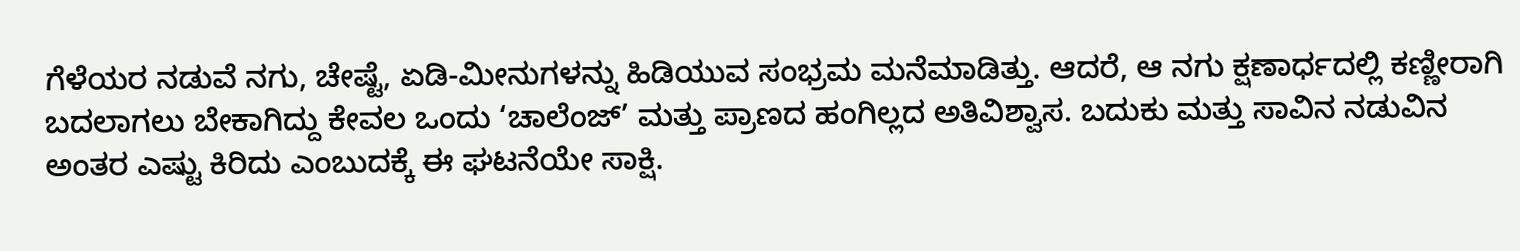ಗೆಳೆಯರ ನಡುವೆ ನಗು, ಚೇಷ್ಟೆ, ಏಡಿ-ಮೀನುಗಳನ್ನು ಹಿಡಿಯುವ ಸಂಭ್ರಮ ಮನೆಮಾಡಿತ್ತು. ಆದರೆ, ಆ ನಗು ಕ್ಷಣಾರ್ಧದಲ್ಲಿ ಕಣ್ಣೀರಾಗಿ ಬದಲಾಗಲು ಬೇಕಾಗಿದ್ದು ಕೇವಲ ಒಂದು ‘ಚಾಲೆಂಜ್’ ಮತ್ತು ಪ್ರಾಣದ ಹಂಗಿಲ್ಲದ ಅತಿವಿಶ್ವಾಸ. ಬದುಕು ಮತ್ತು ಸಾವಿನ ನಡುವಿನ ಅಂತರ ಎಷ್ಟು ಕಿರಿದು ಎಂಬುದಕ್ಕೆ ಈ ಘಟನೆಯೇ ಸಾಕ್ಷಿ.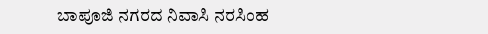ಬಾಪೂಜಿ ನಗರದ ನಿವಾಸಿ ನರಸಿಂಹ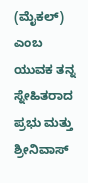(ಮೈಕಲ್) ಎಂಬ ಯುವಕ ತನ್ನ ಸ್ನೇಹಿತರಾದ ಪ್ರಭು ಮತ್ತು ಶ್ರೀನಿವಾಸ್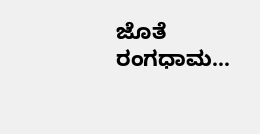ಜೊತೆ ರಂಗಧಾಮ…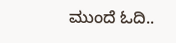ಮುಂದೆ ಓದಿ..